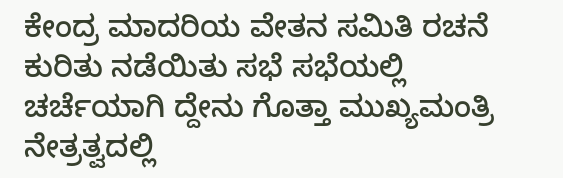ಕೇಂದ್ರ ಮಾದರಿಯ ವೇತನ ಸಮಿತಿ ರಚನೆ ಕುರಿತು ನಡೆಯಿತು ಸಭೆ ಸಭೆಯಲ್ಲಿ ಚರ್ಚೆಯಾಗಿ ದ್ದೇನು ಗೊತ್ತಾ ಮುಖ್ಯಮಂತ್ರಿ ನೇತ್ರತ್ವದಲ್ಲಿ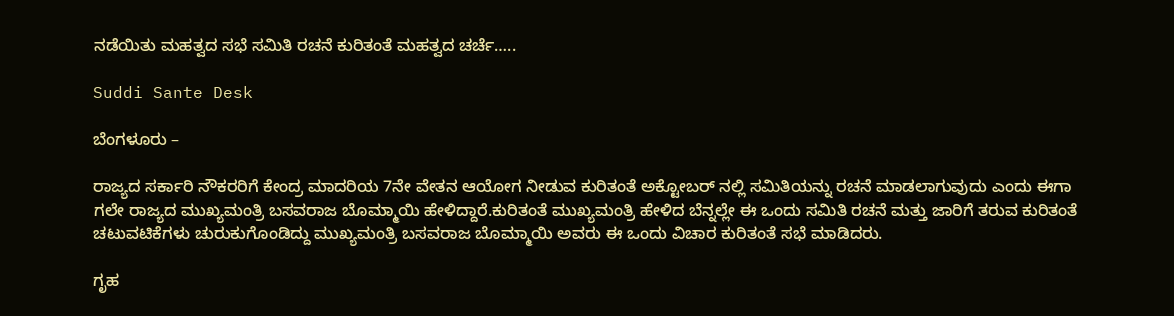ನಡೆಯಿತು ಮಹತ್ವದ ಸಭೆ ಸಮಿತಿ ರಚನೆ ಕುರಿತಂತೆ ಮಹತ್ವದ ಚರ್ಚೆ…..

Suddi Sante Desk

ಬೆಂಗಳೂರು –

ರಾಜ್ಯದ ಸರ್ಕಾರಿ ನೌಕರರಿಗೆ ಕೇಂದ್ರ ಮಾದರಿಯ 7ನೇ ವೇತನ ಆಯೋಗ ನೀಡುವ ಕುರಿತಂತೆ ಅಕ್ಟೋಬರ್ ನಲ್ಲಿ ಸಮಿತಿಯನ್ನು ರಚನೆ ಮಾಡಲಾಗುವುದು ಎಂದು ಈಗಾ ಗಲೇ ರಾಜ್ಯದ ಮುಖ್ಯಮಂತ್ರಿ ಬಸವರಾಜ ಬೊಮ್ಮಾಯಿ ಹೇಳಿದ್ದಾರೆ.ಕುರಿತಂತೆ ಮುಖ್ಯಮಂತ್ರಿ ಹೇಳಿದ ಬೆನ್ನಲ್ಲೇ ಈ ಒಂದು ಸಮಿತಿ ರಚನೆ ಮತ್ತು ಜಾರಿಗೆ ತರುವ ಕುರಿತಂತೆ ಚಟುವಟಿಕೆಗಳು ಚುರುಕುಗೊಂಡಿದ್ದು ಮುಖ್ಯಮಂತ್ರಿ ಬಸವರಾಜ ಬೊಮ್ಮಾಯಿ ಅವರು ಈ ಒಂದು ವಿಚಾರ ಕುರಿತಂತೆ ಸಭೆ ಮಾಡಿದರು.

ಗೃಹ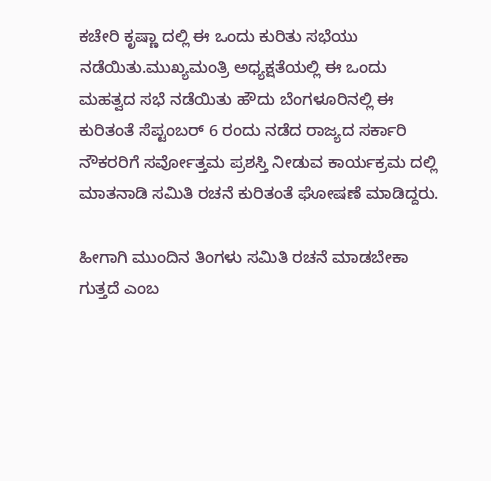ಕಚೇರಿ ಕೃಷ್ಣಾ ದಲ್ಲಿ ಈ ಒಂದು ಕುರಿತು ಸಭೆಯು ನಡೆಯಿತು.ಮುಖ್ಯಮಂತ್ರಿ ಅಧ್ಯಕ್ಷತೆಯಲ್ಲಿ ಈ ಒಂದು ಮಹತ್ವದ ಸಭೆ ನಡೆಯಿತು ಹೌದು ಬೆಂಗಳೂರಿನಲ್ಲಿ ಈ ಕುರಿತಂತೆ ಸೆಪ್ಟಂಬರ್ 6 ರಂದು ನಡೆದ ರಾಜ್ಯದ ಸರ್ಕಾರಿ ನೌಕರರಿಗೆ ಸರ್ವೋತ್ತಮ ಪ್ರಶಸ್ತಿ ನೀಡುವ ಕಾರ್ಯಕ್ರಮ ದಲ್ಲಿ ಮಾತನಾಡಿ ಸಮಿತಿ ರಚನೆ ಕುರಿತಂತೆ ಘೋಷಣೆ ಮಾಡಿದ್ದರು.

ಹೀಗಾಗಿ ಮುಂದಿನ ತಿಂಗಳು ಸಮಿತಿ ರಚನೆ ಮಾಡಬೇಕಾ ಗುತ್ತದೆ ಎಂಬ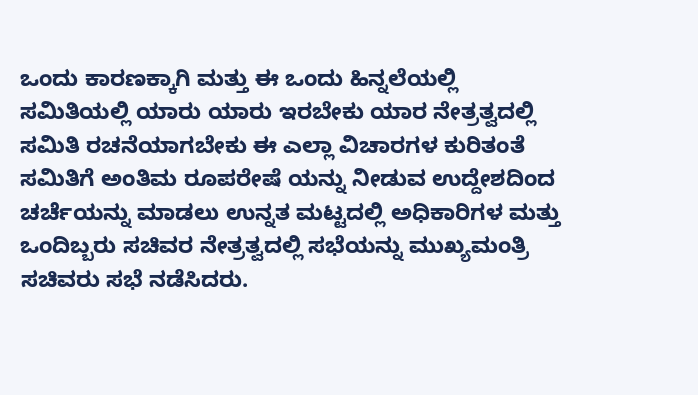ಒಂದು ಕಾರಣಕ್ಕಾಗಿ ಮತ್ತು ಈ ಒಂದು ಹಿನ್ನಲೆಯಲ್ಲಿ ಸಮಿತಿಯಲ್ಲಿ ಯಾರು ಯಾರು ಇರಬೇಕು ಯಾರ ನೇತ್ರತ್ವದಲ್ಲಿ ಸಮಿತಿ ರಚನೆಯಾಗಬೇಕು ಈ ಎಲ್ಲಾ ವಿಚಾರಗಳ ಕುರಿತಂತೆ ಸಮಿತಿಗೆ ಅಂತಿಮ ರೂಪರೇಷೆ ಯನ್ನು ನೀಡುವ ಉದ್ದೇಶದಿಂದ ಚರ್ಚೆಯನ್ನು ಮಾಡಲು ಉನ್ನತ ಮಟ್ಟದಲ್ಲಿ ಅಧಿಕಾರಿಗಳ ಮತ್ತು ಒಂದಿಬ್ಬರು ಸಚಿವರ ನೇತ್ರತ್ವದಲ್ಲಿ ಸಭೆಯನ್ನು ಮುಖ್ಯಮಂತ್ರಿ ಸಚಿವರು ಸಭೆ ನಡೆಸಿದರು.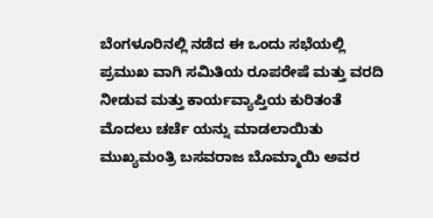ಬೆಂಗಳೂರಿನಲ್ಲಿ ನಡೆದ ಈ ಒಂದು ಸಭೆಯಲ್ಲಿ ಪ್ರಮುಖ ವಾಗಿ ಸಮಿತಿಯ ರೂಪರೇಷೆ ಮತ್ತು ವರದಿ ನೀಡುವ ಮತ್ತು ಕಾರ್ಯವ್ಯಾಪ್ತಿಯ ಕುರಿತಂತೆ ಮೊದಲು ಚರ್ಚೆ ಯನ್ನು ಮಾಡಲಾಯಿತು ಮುಖ್ಯಮಂತ್ರಿ ಬಸವರಾಜ ಬೊಮ್ಮಾಯಿ ಅವರ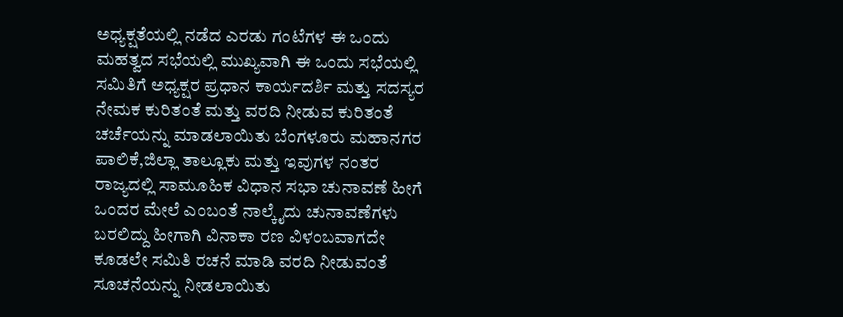ಅಧ್ಯಕ್ಷತೆಯಲ್ಲಿ ನಡೆದ ಎರಡು ಗಂಟೆಗಳ ಈ ಒಂದು ಮಹತ್ವದ ಸಭೆಯಲ್ಲಿ ಮುಖ್ಯವಾಗಿ ಈ ಒಂದು ಸಭೆಯಲ್ಲಿ ಸಮಿತಿಗೆ ಅಧ್ಯಕ್ಷರ ಪ್ರಧಾನ ಕಾರ್ಯದರ್ಶಿ ಮತ್ತು ಸದಸ್ಯರ ನೇಮಕ ಕುರಿತಂತೆ ಮತ್ತು ವರದಿ ನೀಡುವ ಕುರಿತಂತೆ ಚರ್ಚೆಯನ್ನು ಮಾಡಲಾಯಿತು ಬೆಂಗಳೂರು ಮಹಾನಗರ ಪಾಲಿಕೆ,ಜಿಲ್ಲಾ ತಾಲ್ಲೂಕು ಮತ್ತು ಇವುಗಳ ನಂತರ ರಾಜ್ಯದಲ್ಲಿ ಸಾಮೂಹಿಕ ವಿಧಾನ ಸಭಾ ಚುನಾವಣೆ ಹೀಗೆ ಒಂದರ ಮೇಲೆ ಎಂಬಂತೆ ನಾಲ್ಕೈದು ಚುನಾವಣೆಗಳು ಬರಲಿದ್ದು ಹೀಗಾಗಿ ವಿನಾಕಾ ರಣ ವಿಳಂಬವಾಗದೇ ಕೂಡಲೇ ಸಮಿತಿ ರಚನೆ ಮಾಡಿ ವರದಿ ನೀಡುವಂತೆ ಸೂಚನೆಯನ್ನು ನೀಡಲಾಯಿತು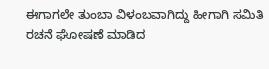ಈಗಾಗಲೇ ತುಂಬಾ ವಿಳಂಬವಾಗಿದ್ದು ಹೀಗಾಗಿ ಸಮಿತಿ ರಚನೆ ಘೋಷಣೆ ಮಾಡಿದ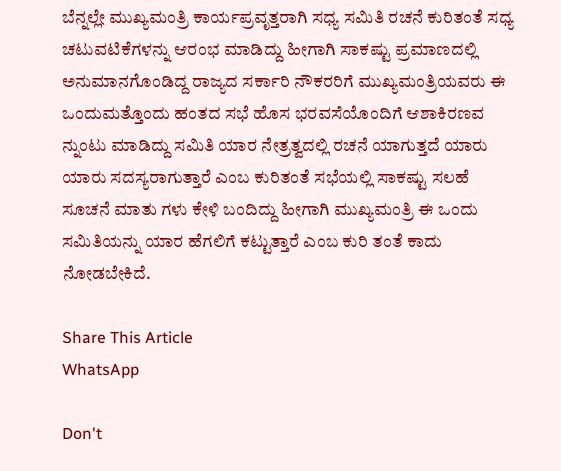ಬೆನ್ನಲ್ಲೇ ಮುಖ್ಯಮಂತ್ರಿ ಕಾರ್ಯಪ್ರವೃತ್ತರಾಗಿ ಸಧ್ಯ ಸಮಿತಿ ರಚನೆ ಕುರಿತಂತೆ ಸಧ್ಯ ಚಟುವಟಿಕೆಗಳನ್ನು ಆರಂಭ ಮಾಡಿದ್ದು ಹೀಗಾಗಿ ಸಾಕಷ್ಟು ಪ್ರಮಾಣದಲ್ಲಿ ಅನುಮಾನಗೊಂಡಿದ್ದ ರಾಜ್ಯದ ಸರ್ಕಾರಿ ನೌಕರರಿಗೆ ಮುಖ್ಯಮಂತ್ರಿಯವರು ಈ ಒಂದುಮತ್ತೊಂದು ಹಂತದ ಸಭೆ ಹೊಸ ಭರವಸೆಯೊಂದಿಗೆ ಆಶಾಕಿರಣವ ನ್ನುಂಟು ಮಾಡಿದ್ದು ಸಮಿತಿ ಯಾರ ನೇತ್ರತ್ವದಲ್ಲಿ ರಚನೆ ಯಾಗುತ್ತದೆ ಯಾರು ಯಾರು ಸದಸ್ಯರಾಗುತ್ತಾರೆ ಎಂಬ ಕುರಿತಂತೆ ಸಭೆಯಲ್ಲಿ ಸಾಕಷ್ಟು ಸಲಹೆ ಸೂಚನೆ ಮಾತು ಗಳು ಕೇಳಿ ಬಂದಿದ್ದು ಹೀಗಾಗಿ ಮುಖ್ಯಮಂತ್ರಿ ಈ ಒಂದು ಸಮಿತಿಯನ್ನು ಯಾರ ಹೆಗಲಿಗೆ ಕಟ್ಟುತ್ತಾರೆ ಎಂಬ ಕುರಿ ತಂತೆ ಕಾದು ನೋಡಬೇಕಿದೆ.

Share This Article
WhatsApp

Don't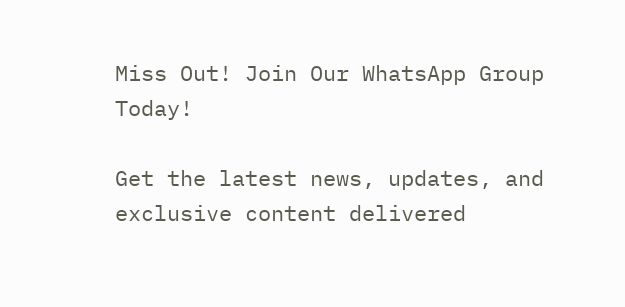Miss Out! Join Our WhatsApp Group Today!

Get the latest news, updates, and exclusive content delivered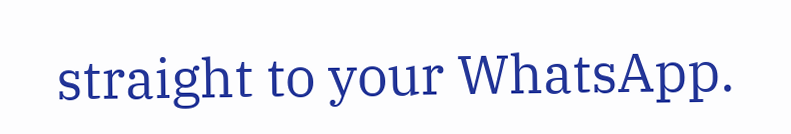straight to your WhatsApp.